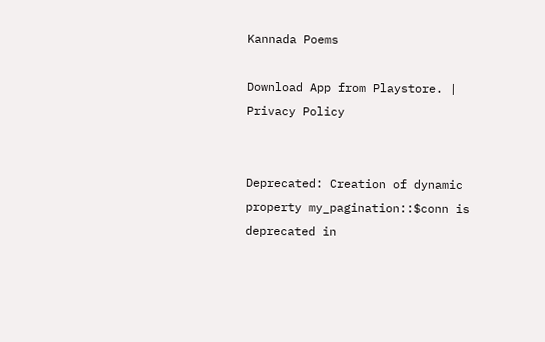Kannada Poems

Download App from Playstore. | Privacy Policy


Deprecated: Creation of dynamic property my_pagination::$conn is deprecated in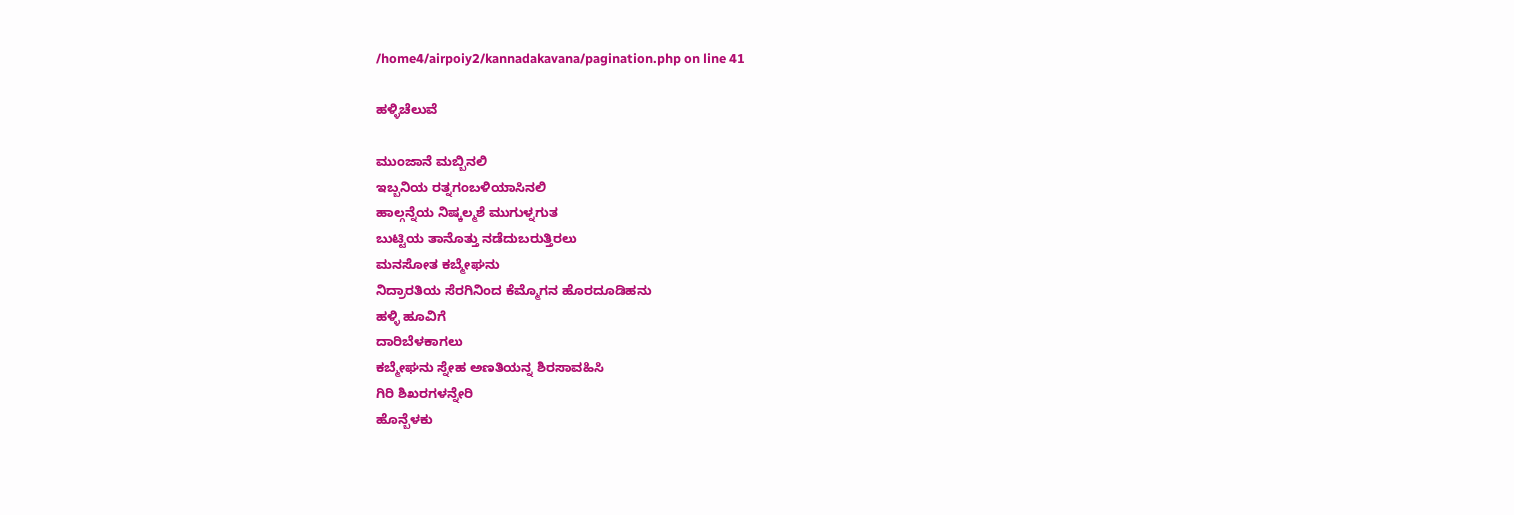/home4/airpoiy2/kannadakavana/pagination.php on line 41

ಹಳ್ಳಿಚೆಲುವೆ

ಮುಂಜಾನೆ ಮಬ್ಬಿನಲಿ
ಇಬ್ಬನಿಯ ರತ್ನಗಂಬಳಿಯಾಸಿನಲಿ
ಹಾಲ್ಗನ್ನೆಯ ನಿಷ್ಕಲ್ಮಶೆ ಮುಗುಳ್ನಗುತ
ಬುಟ್ಟಿಯ ತಾನೊತ್ತು ನಡೆದುಬರುತ್ತಿರಲು
ಮನಸೋತ ಕಬ್ಮೇಘನು
ನಿದ್ರಾರತಿಯ ಸೆರಗಿನಿಂದ ಕೆಮ್ಮೊಗನ ಹೊರದೂಡಿಹನು
ಹಳ್ಳಿ ಹೂವಿಗೆ
ದಾರಿಬೆಳಕಾಗಲು
ಕಬ್ಮೇಘನು ಸ್ನೇಹ ಅಣತಿಯನ್ನ ಶಿರಸಾವಹಿಸಿ
ಗಿರಿ ಶಿಖರಗಳನ್ನೇರಿ
ಹೊನ್ಬೆಳಕು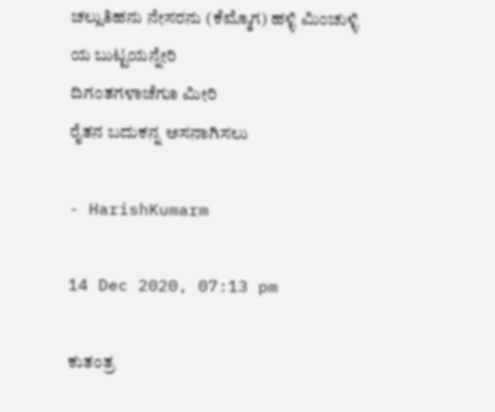ಚಲ್ಲುತಿಹನು ನೇಸರನು (ಕೆಮ್ಮೊಗ) ಹಳ್ಳಿ ಮಿಂಚುಳ್ಳಿ ಯ ಬುಟ್ಟಯನ್ನೇರಿ
ದಿಗಂತಗಳಾಚೆಗುಾ ಮೀರಿ
ರೈತನ ಬದುಕನ್ನ ಅಸನಾಗಿಸಲು

- HarishKumarm

14 Dec 2020, 07:13 pm

ಕುತಂತ್ರ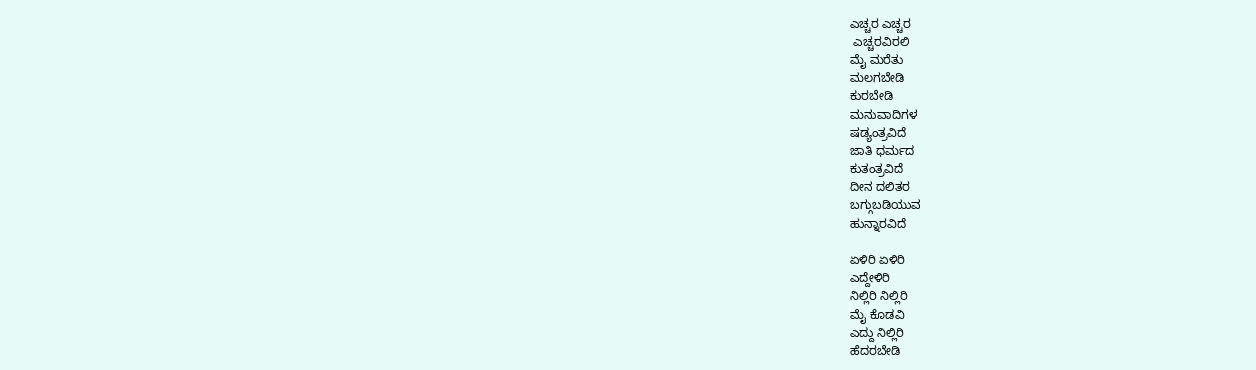ಎಚ್ಚರ ಎಚ್ಚರ
 ಎಚ್ಚರವಿರಲಿ
ಮೈ ಮರೆತು
ಮಲಗಬೇಡಿ
ಕುರಬೇಡಿ
ಮನುವಾದಿಗಳ
ಷಡ್ಯಂತ್ರವಿದೆ
ಜಾತಿ ಧರ್ಮದ
ಕುತಂತ್ರವಿದೆ
ದೀನ ದಲಿತರ
ಬಗ್ಗುಬಡಿಯುವ
ಹುನ್ನಾರವಿದೆ

ಏಳಿರಿ ಏಳಿರಿ
ಎದ್ದೇಳಿರಿ
ನಿಲ್ಲಿರಿ ನಿಲ್ಲಿರಿ
ಮೈ ಕೊಡವಿ
ಎದ್ದು ನಿಲ್ಲಿರಿ
ಹೆದರಬೇಡಿ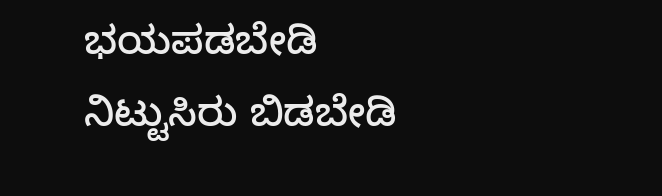ಭಯಪಡಬೇಡಿ
ನಿಟ್ಟುಸಿರು ಬಿಡಬೇಡಿ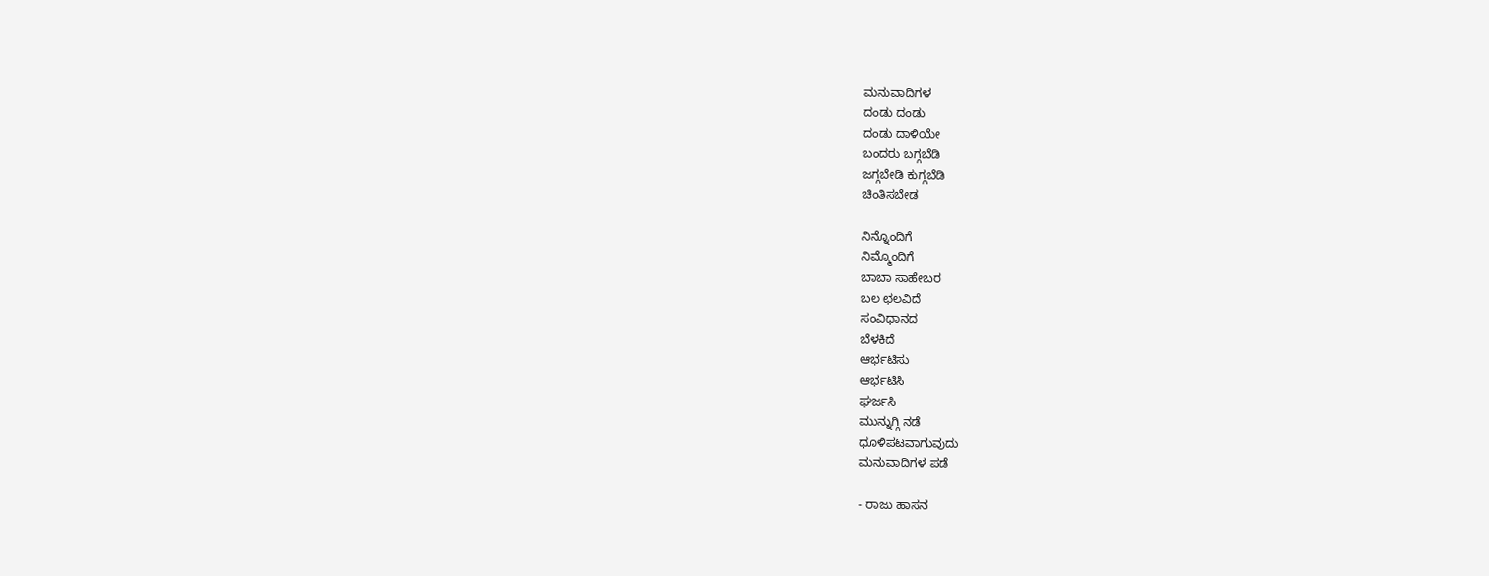ಮನುವಾದಿಗಳ
ದಂಡು ದಂಡು
ದಂಡು ದಾಳಿಯೇ
ಬಂದರು ಬಗ್ಗಬೆಡಿ
ಜಗ್ಗಬೇಡಿ ಕುಗ್ಗಬೆಡಿ
ಚಿಂತಿಸಬೇಡ

ನಿನ್ನೊಂದಿಗೆ
ನಿಮ್ಮೊಂದಿಗೆ
ಬಾಬಾ ಸಾಹೇಬರ
ಬಲ ಛಲವಿದೆ
ಸಂವಿಧಾನದ
ಬೆಳಕಿದೆ
ಆರ್ಭಟಿಸು
ಆರ್ಭಟಿಸಿ
ಘರ್ಜಸಿ
ಮುನ್ನುಗ್ಗಿ ನಡೆ
ಧೂಳಿಪಟವಾಗುವುದು
ಮನುವಾದಿಗಳ ಪಡೆ

- ರಾಜು ಹಾಸನ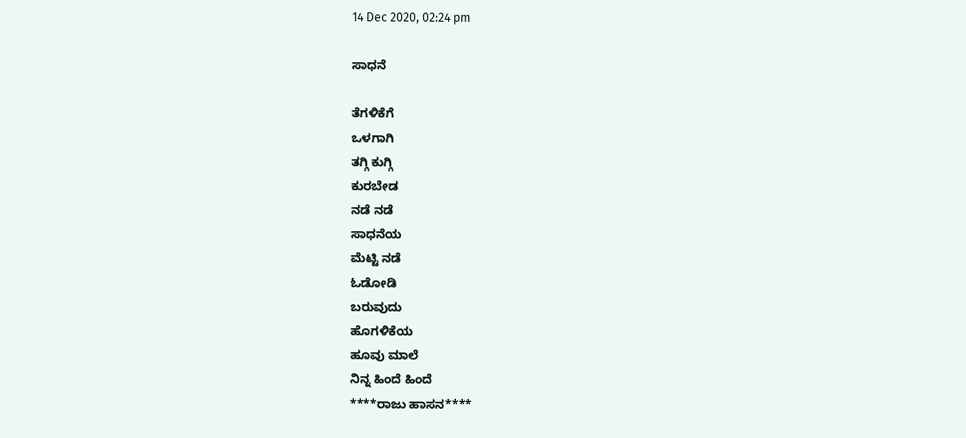14 Dec 2020, 02:24 pm

ಸಾಧನೆ

ತೆಗಳಿಕೆಗೆ
ಒಳಗಾಗಿ
ತಗ್ಗಿ ಕುಗ್ಗಿ
ಕುರಬೇಡ
ನಡೆ ನಡೆ
ಸಾಧನೆಯ
ಮೆಟ್ಟಿ ನಡೆ
ಓಡೋಡಿ
ಬರುವುದು
ಹೊಗಳಿಕೆಯ
ಹೂವು ಮಾಲೆ
ನಿನ್ನ ಹಿಂದೆ ಹಿಂದೆ
****ರಾಜು ಹಾಸನ****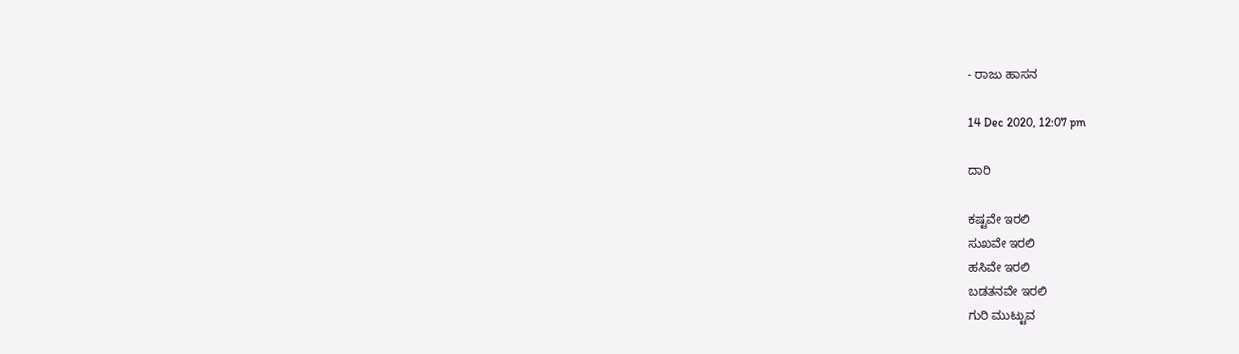- ರಾಜು ಹಾಸನ

14 Dec 2020, 12:07 pm

ದಾರಿ

ಕಷ್ಟವೇ ಇರಲಿ
ಸುಖವೇ ಇರಲಿ
ಹಸಿವೇ ಇರಲಿ
ಬಡತನವೇ ಇರಲಿ
ಗುರಿ ಮುಟ್ಟುವ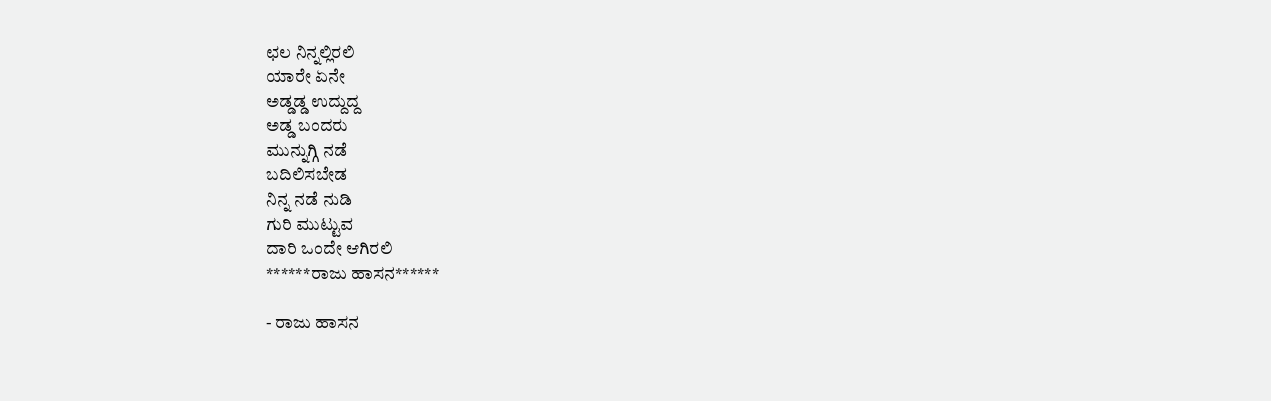ಛಲ ನಿನ್ನಲ್ಲಿರಲಿ
ಯಾರೇ ಏನೇ
ಅಡ್ಡಡ್ಡ ಉದ್ದುದ್ದ
ಅಡ್ಡ ಬಂದರು
ಮುನ್ನುಗ್ಗಿ ನಡೆ
ಬದಿಲಿಸಬೇಡ
ನಿನ್ನ ನಡೆ ನುಡಿ
ಗುರಿ ಮುಟ್ಟುವ
ದಾರಿ ಒಂದೇ ಆಗಿರಲಿ
******ರಾಜು ಹಾಸನ******

- ರಾಜು ಹಾಸನ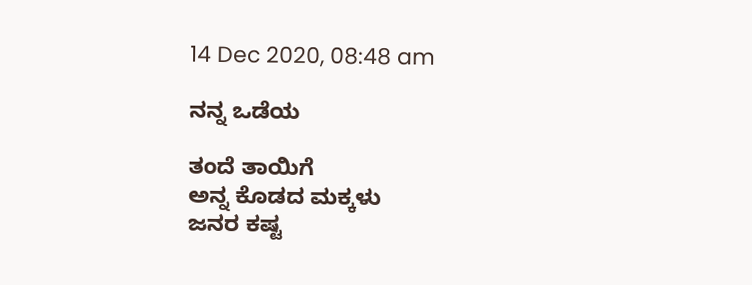14 Dec 2020, 08:48 am

ನನ್ನ ಒಡೆಯ

ತಂದೆ ತಾಯಿಗೆ
ಅನ್ನ ಕೊಡದ ಮಕ್ಕಳು
ಜನರ ಕಷ್ಟ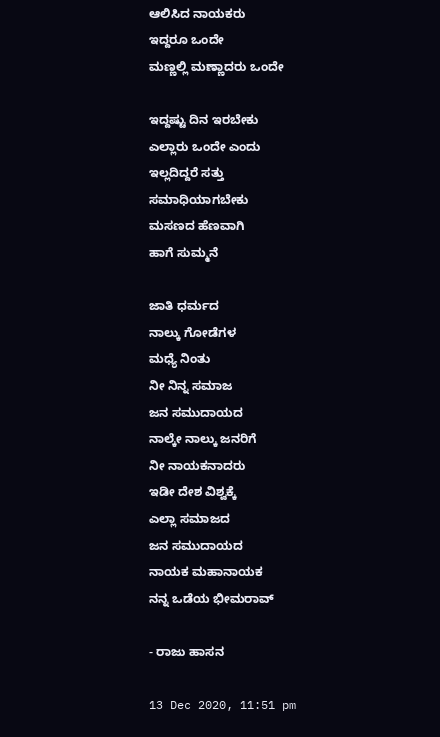ಆಲಿಸಿದ ನಾಯಕರು
ಇದ್ದರೂ ಒಂದೇ
ಮಣ್ಣಲ್ಲಿ ಮಣ್ಣಾದರು ಒಂದೇ

ಇದ್ದಷ್ಟು ದಿನ ಇರಬೇಕು
ಎಲ್ಲಾರು ಒಂದೇ ಎಂದು
ಇಲ್ಲದಿದ್ದರೆ ಸತ್ತು
ಸಮಾಧಿಯಾಗಬೇಕು
ಮಸಣದ ಹೆಣವಾಗಿ
ಹಾಗೆ ಸುಮ್ಮನೆ

ಜಾತಿ ಧರ್ಮದ
ನಾಲ್ಕು ಗೋಡೆಗಳ
ಮಧ್ಯೆ ನಿಂತು
ನೀ ನಿನ್ನ ಸಮಾಜ
ಜನ ಸಮುದಾಯದ
ನಾಲ್ಕೇ ನಾಲ್ಕು ಜನರಿಗೆ
ನೀ ನಾಯಕನಾದರು
ಇಡೀ ದೇಶ ವಿಶ್ವಕ್ಕೆ
ಎಲ್ಲಾ ಸಮಾಜದ
ಜನ ಸಮುದಾಯದ
ನಾಯಕ ಮಹಾನಾಯಕ
ನನ್ನ ಒಡೆಯ ಭೀಮರಾವ್

- ರಾಜು ಹಾಸನ

13 Dec 2020, 11:51 pm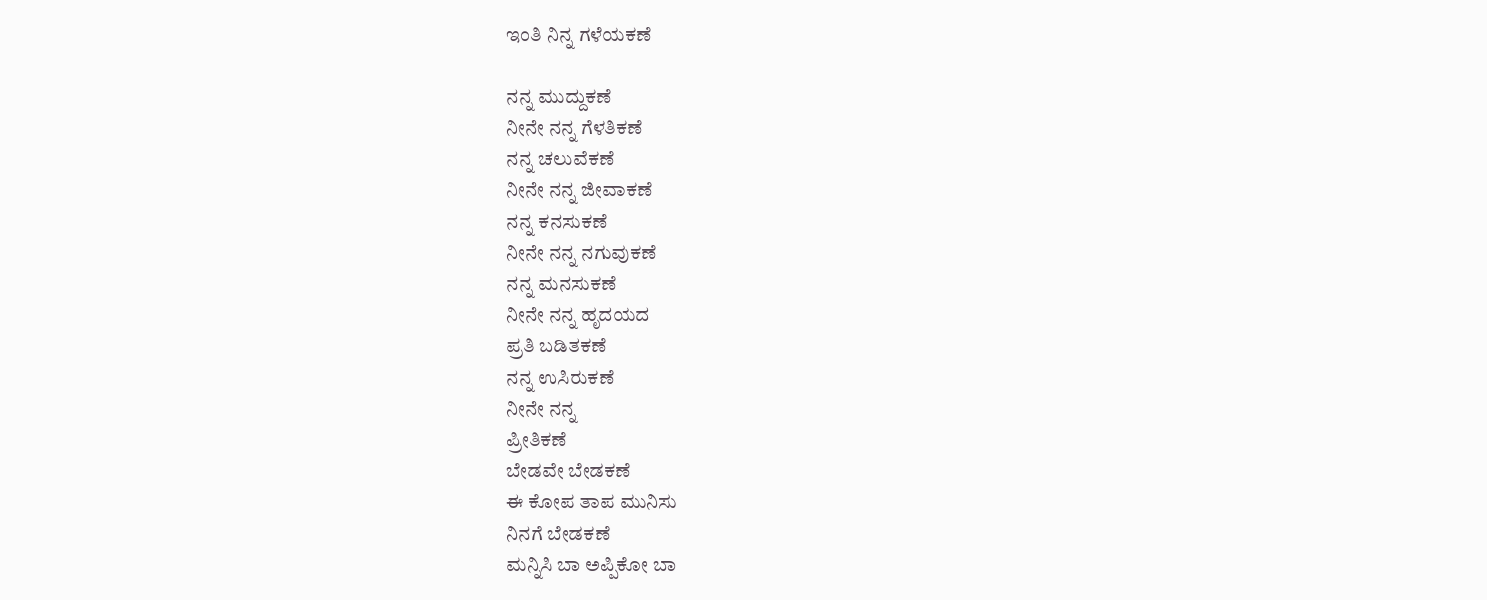ಇಂತಿ ನಿನ್ನ ಗಳೆಯಕಣೆ

ನನ್ನ ಮುದ್ದುಕಣೆ
ನೀನೇ ನನ್ನ ಗೆಳತಿಕಣೆ
ನನ್ನ ಚಲುವೆಕಣೆ
ನೀನೇ ನನ್ನ ಜೀವಾಕಣೆ
ನನ್ನ ಕನಸುಕಣೆ
ನೀನೇ ನನ್ನ ನಗುವುಕಣೆ
ನನ್ನ ಮನಸುಕಣೆ
ನೀನೇ ನನ್ನ ಹೃದಯದ
ಪ್ರತಿ ಬಡಿತಕಣೆ
ನನ್ನ ಉಸಿರುಕಣೆ
ನೀನೇ ನನ್ನ
ಪ್ರೀತಿಕಣೆ
ಬೇಡವೇ ಬೇಡಕಣೆ
ಈ ಕೋಪ ತಾಪ ಮುನಿಸು
ನಿನಗೆ ಬೇಡಕಣೆ
ಮನ್ನಿಸಿ ಬಾ ಅಪ್ಪಿಕೋ ಬಾ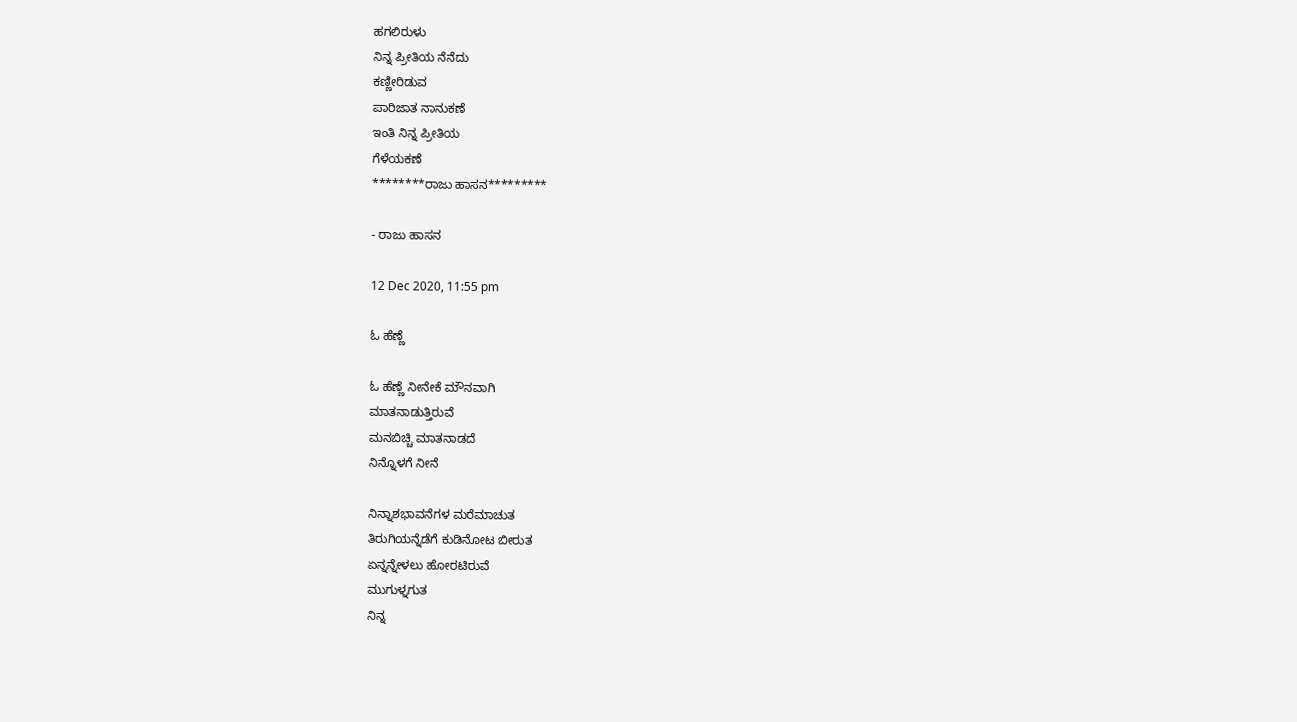ಹಗಲಿರುಳು
ನಿನ್ನ ಪ್ರೀತಿಯ ನೆನೆದು
ಕಣ್ಣೀರಿಡುವ
ಪಾರಿಜಾತ ನಾನುಕಣೆ
ಇಂತಿ ನಿನ್ನ ಪ್ರೀತಿಯ
ಗೆಳೆಯಕಣೆ
********ರಾಜು ಹಾಸನ*********

- ರಾಜು ಹಾಸನ

12 Dec 2020, 11:55 pm

ಓ ಹೆಣ್ಣೆ

ಓ ಹೆಣ್ಣೆ ನೀನೇಕೆ ಮೌನವಾಗಿ
ಮಾತನಾಡುತ್ತಿರುವೆ
ಮನಬಿಚ್ಚಿ ಮಾತನಾಡದೆ
ನಿನ್ನೊಳಗೆ ನೀನೆ

ನಿನ್ನಾಶಭಾವನೆಗಳ ಮರೆಮಾಚುತ
ತಿರುಗಿಯನ್ನೆಡೆಗೆ ಕುಡಿನೋಟ ಬೀರುತ
ಏನ್ನನ್ನೇಳಲು ಹೋರಟಿರುವೆ
ಮುಗುಳ್ನಗುತ
ನಿನ್ನ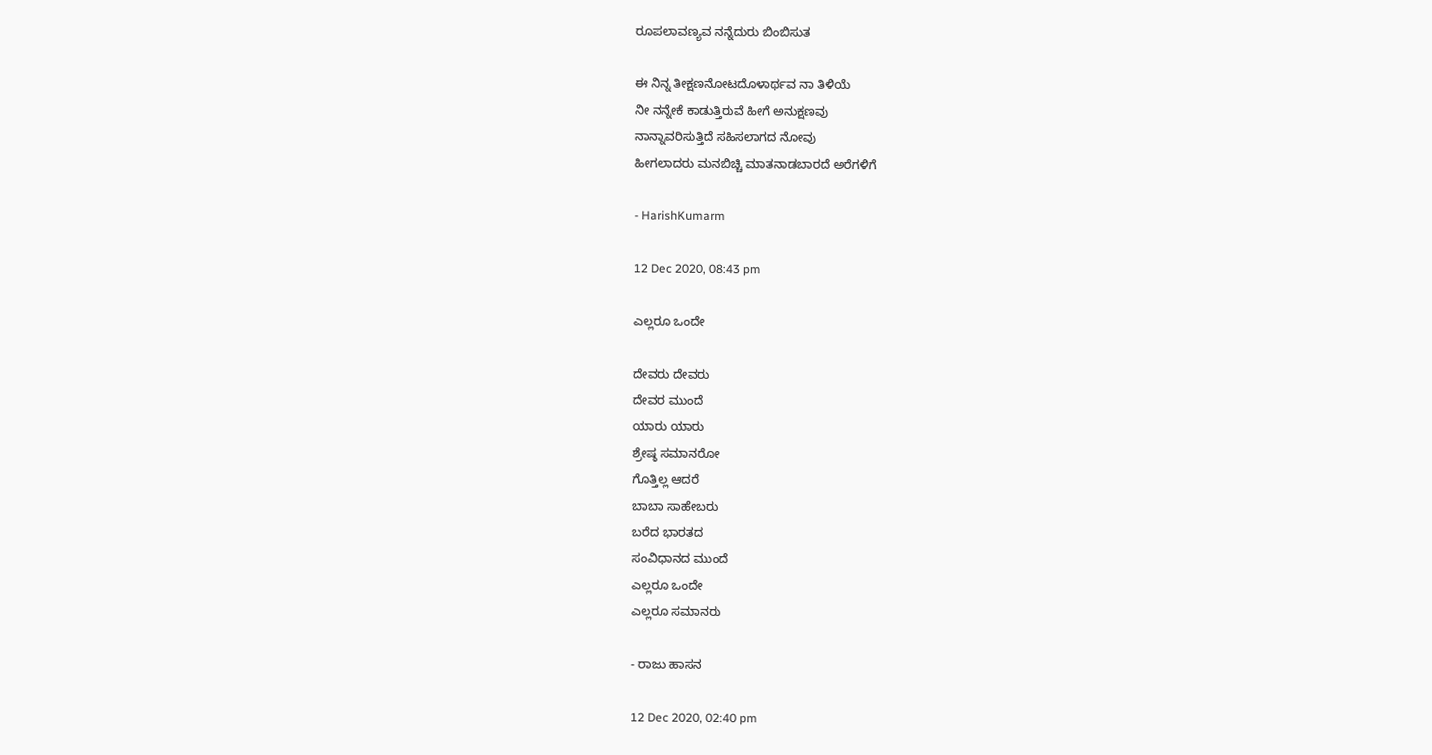ರೂಪಲಾವಣ್ಯವ ನನ್ನೆದುರು ಬಿಂಬಿಸುತ

ಈ ನಿನ್ನ ತೀಕ್ಷಣನೋಟದೊಳಾರ್ಥವ ನಾ ತಿಳಿಯೆ
ನೀ ನನ್ನೇಕೆ ಕಾಡುತ್ತಿರುವೆ ಹೀಗೆ ಅನುಕ್ಷಣವು
ನಾನ್ನಾವರಿಸುತ್ತಿದೆ ಸಹಿಸಲಾಗದ ನೋವು
ಹೀಗಲಾದರು ಮನಬಿಚ್ಚಿ ಮಾತನಾಡಬಾರದೆ ಅರೆಗಳಿಗೆ

- HarishKumarm

12 Dec 2020, 08:43 pm

ಎಲ್ಲರೂ ಒಂದೇ

ದೇವರು ದೇವರು
ದೇವರ ಮುಂದೆ
ಯಾರು ಯಾರು
ಶ್ರೇಷ್ಠ ಸಮಾನರೋ
ಗೊತ್ತಿಲ್ಲ ಆದರೆ
ಬಾಬಾ ಸಾಹೇಬರು
ಬರೆದ ಭಾರತದ
ಸಂವಿಧಾನದ ಮುಂದೆ
ಎಲ್ಲರೂ ಒಂದೇ
ಎಲ್ಲರೂ ಸಮಾನರು

- ರಾಜು ಹಾಸನ

12 Dec 2020, 02:40 pm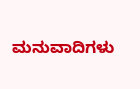ಮನುವಾದಿಗಳು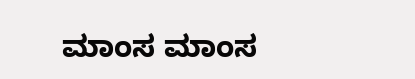ಮಾಂಸ ಮಾಂಸ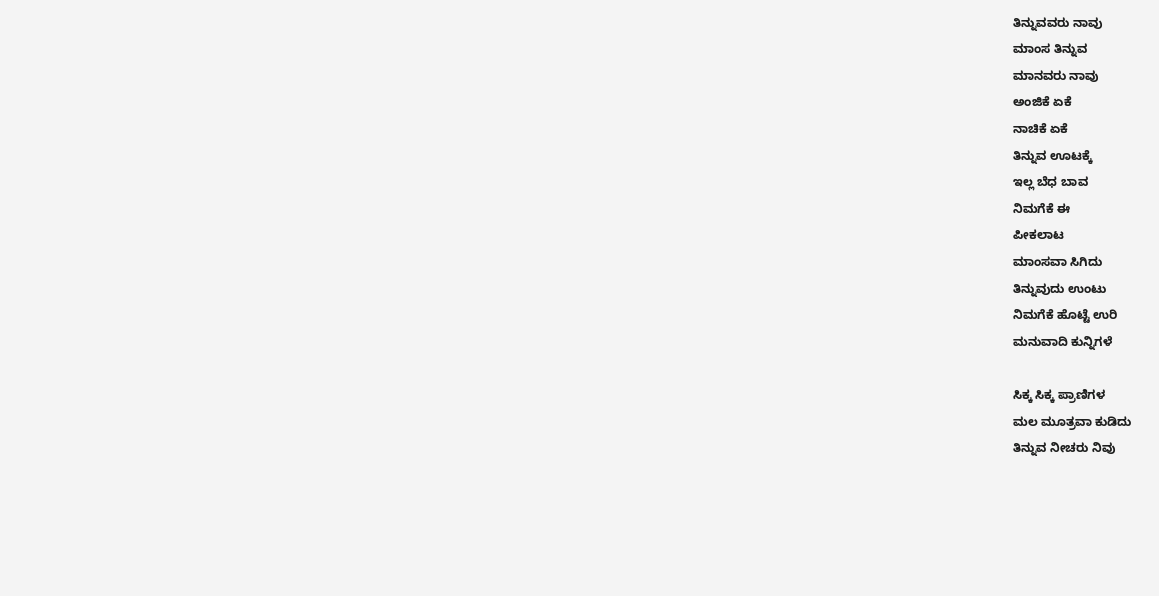ತಿನ್ನುವವರು ನಾವು
ಮಾಂಸ ತಿನ್ನುವ
ಮಾನವರು ನಾವು
ಅಂಜಿಕೆ ಏಕೆ
ನಾಚಿಕೆ ಏಕೆ
ತಿನ್ನುವ ಊಟಕ್ಕೆ
ಇಲ್ಲ ಬೆಧ ಬಾವ
ನಿಮಗೆಕೆ ಈ
ಪೀಕಲಾಟ
ಮಾಂಸವಾ ಸಿಗಿದು
ತಿನ್ನುವುದು ಉಂಟು
ನಿಮಗೆಕೆ ಹೊಟ್ಟೆ ಉರಿ
ಮನುವಾದಿ ಕುನ್ನಿಗಳೆ

ಸಿಕ್ಕ ಸಿಕ್ಕ ಪ್ರಾಣಿಗಳ
ಮಲ ಮೂತ್ರವಾ ಕುಡಿದು
ತಿನ್ನುವ ನೀಚರು ನಿವು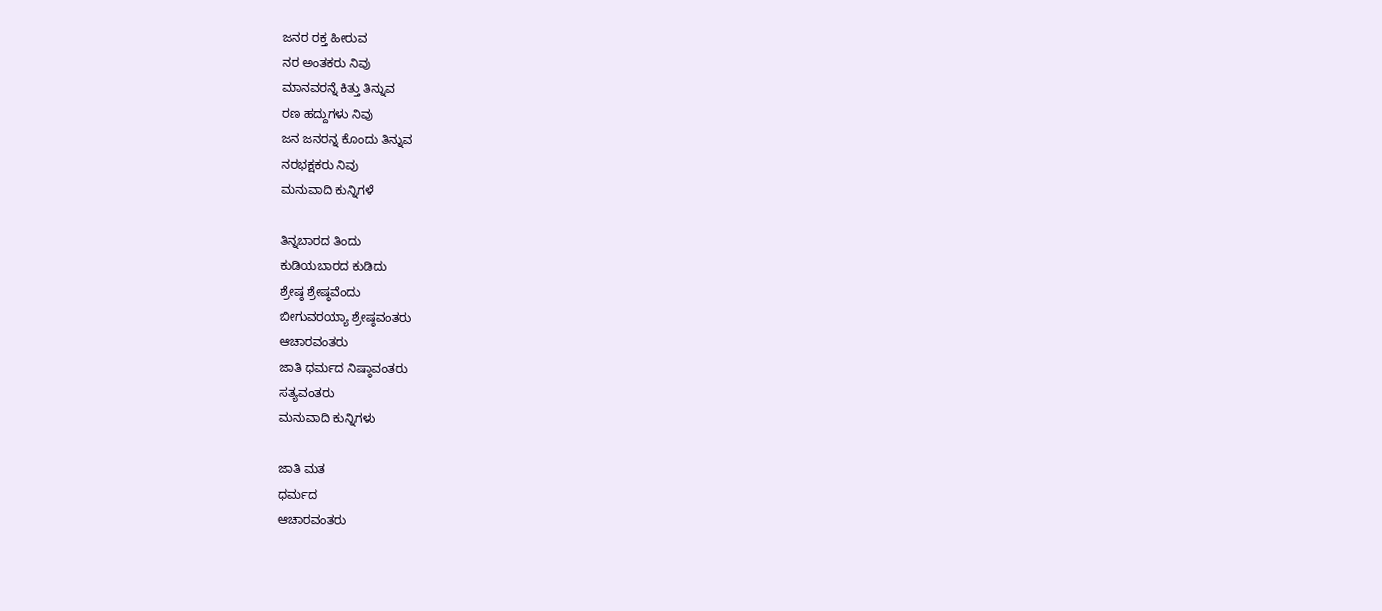ಜನರ ರಕ್ತ‌ ಹೀರುವ
ನರ ಅಂತಕರು ನಿವು
ಮಾನವರನ್ನೆ ಕಿತ್ತು ತಿನ್ನುವ
ರಣ ಹದ್ದುಗಳು ನಿವು
ಜನ ಜನರನ್ನ ಕೊಂದು ತಿನ್ನುವ
ನರಭಕ್ಷಕರು ನಿವು
ಮನುವಾದಿ ಕುನ್ನಿಗಳೆ

ತಿನ್ನಬಾರದ ತಿಂದು
ಕುಡಿಯಬಾರದ ಕುಡಿದು
ಶ್ರೇಷ್ಠ ಶ್ರೇಷ್ಠವೆಂದು
ಬೀಗುವರಯ್ಯಾ ಶ್ರೇಷ್ಠವಂತರು
ಆಚಾರವಂತರು
ಜಾತಿ ಧರ್ಮದ ನಿಷ್ಠಾವಂತರು
ಸತ್ಯವಂತರು
ಮನುವಾದಿ ಕುನ್ನಿಗಳು

ಜಾತಿ ಮತ
ಧರ್ಮದ
ಆಚಾರವಂತರು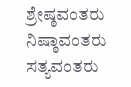ಶ್ರೇಷ್ಠವಂತರು
ನಿಷ್ಠಾವಂತರು
ಸತ್ಯವಂತರು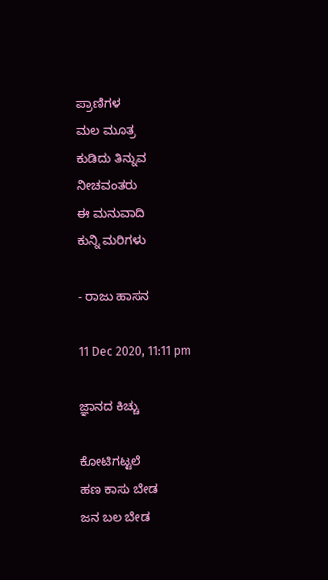ಪ್ರಾಣಿಗಳ
ಮಲ ಮೂತ್ರ
ಕುಡಿದು ತಿನ್ನುವ
ನೀಚವಂತರು
ಈ ಮನುವಾದಿ
ಕುನ್ನಿ ಮರಿಗಳು

- ರಾಜು ಹಾಸನ

11 Dec 2020, 11:11 pm

ಜ್ಞಾನದ ಕಿಚ್ಚು

ಕೋಟಿಗಟ್ಟಲೆ
ಹಣ ಕಾಸು ಬೇಡ
ಜನ ಬಲ ಬೇಡ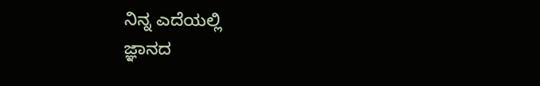ನಿನ್ನ ಎದೆಯಲ್ಲಿ
ಜ್ಞಾನದ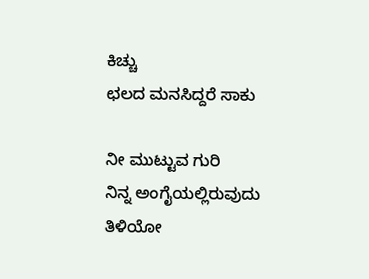ಕಿಚ್ಚು
ಛಲದ ಮನಸಿದ್ದರೆ ಸಾಕು

ನೀ ಮುಟ್ಟುವ ಗುರಿ
ನಿನ್ನ ಅಂಗೈಯಲ್ಲಿರುವುದು
ತಿಳಿಯೋ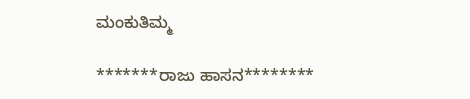ಮಂಕುತಿಮ್ಮ

*******ರಾಜು ಹಾಸನ********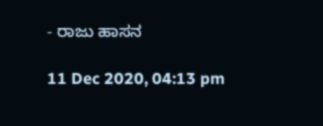- ರಾಜು ಹಾಸನ

11 Dec 2020, 04:13 pm